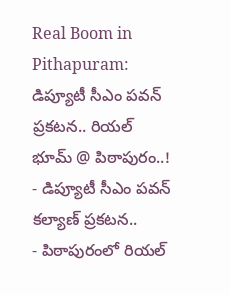Real Boom in Pithapuram: డిప్యూటీ సీఎం పవన్ ప్రకటన.. రియల్ భూమ్ @ పిఠాపురం..!
- డిప్యూటీ సీఎం పవన్ కల్యాణ్ ప్రకటన..
- పిఠాపురంలో రియల్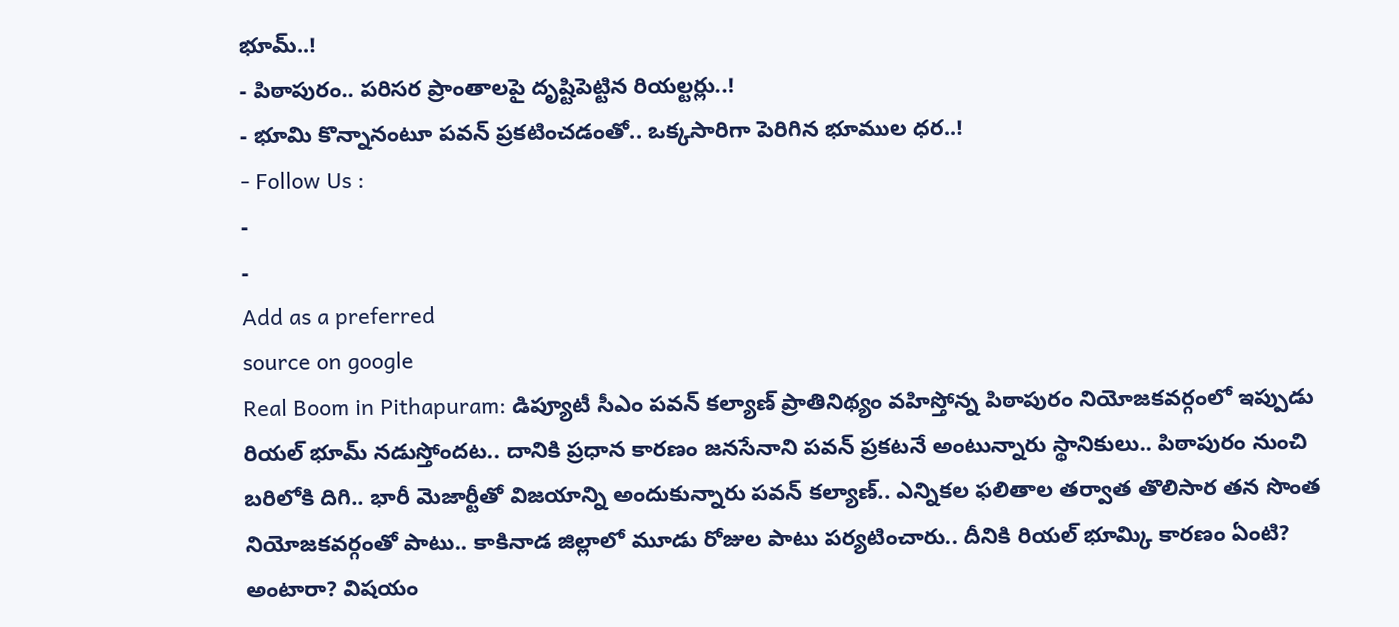భూమ్..!
- పిఠాపురం.. పరిసర ప్రాంతాలపై దృష్టిపెట్టిన రియల్టర్లు..!
- భూమి కొన్నానంటూ పవన్ ప్రకటించడంతో.. ఒక్కసారిగా పెరిగిన భూముల ధర..!
- Follow Us :
-
-
Add as a preferred
source on google
Real Boom in Pithapuram: డిప్యూటీ సీఎం పవన్ కల్యాణ్ ప్రాతినిథ్యం వహిస్తోన్న పిఠాపురం నియోజకవర్గంలో ఇప్పుడు రియల్ భూమ్ నడుస్తోందట.. దానికి ప్రధాన కారణం జనసేనాని పవన్ ప్రకటనే అంటున్నారు స్థానికులు.. పిఠాపురం నుంచి బరిలోకి దిగి.. భారీ మెజార్టీతో విజయాన్ని అందుకున్నారు పవన్ కల్యాణ్.. ఎన్నికల ఫలితాల తర్వాత తొలిసార తన సొంత నియోజకవర్గంతో పాటు.. కాకినాడ జిల్లాలో మూడు రోజుల పాటు పర్యటించారు.. దీనికి రియల్ భూమ్కి కారణం ఏంటి? అంటారా? విషయం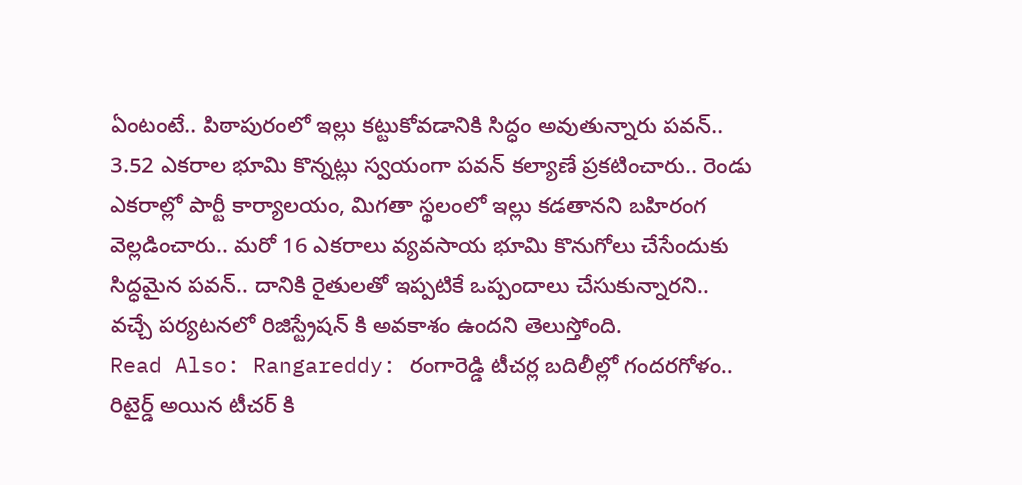ఏంటంటే.. పిఠాపురంలో ఇల్లు కట్టుకోవడానికి సిద్ధం అవుతున్నారు పవన్.. 3.52 ఎకరాల భూమి కొన్నట్లు స్వయంగా పవన్ కల్యాణే ప్రకటించారు.. రెండు ఎకరాల్లో పార్టీ కార్యాలయం, మిగతా స్థలంలో ఇల్లు కడతానని బహిరంగ వెల్లడించారు.. మరో 16 ఎకరాలు వ్యవసాయ భూమి కొనుగోలు చేసేందుకు సిద్ధమైన పవన్.. దానికి రైతులతో ఇప్పటికే ఒప్పందాలు చేసుకున్నారని.. వచ్చే పర్యటనలో రిజిస్ట్రేషన్ కి అవకాశం ఉందని తెలుస్తోంది.
Read Also: Rangareddy: రంగారెడ్డి టీచర్ల బదిలీల్లో గందరగోళం.. రిటైర్డ్ అయిన టీచర్ కి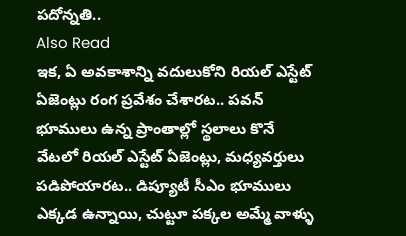పదోన్నతి..
Also Read
ఇక, ఏ అవకాశాన్ని వదులుకోని రియల్ ఎస్టేట్ ఏజెంట్లు రంగ ప్రవేశం చేశారట.. పవన్ భూములు ఉన్న ప్రాంతాల్లో స్థలాలు కొనే వేటలో రియల్ ఎస్టేట్ ఏజెంట్లు, మధ్యవర్తులు పడిపోయారట.. డిప్యూటీ సీఎం భూములు ఎక్కడ ఉన్నాయి, చుట్టూ పక్కల అమ్మే వాళ్ళు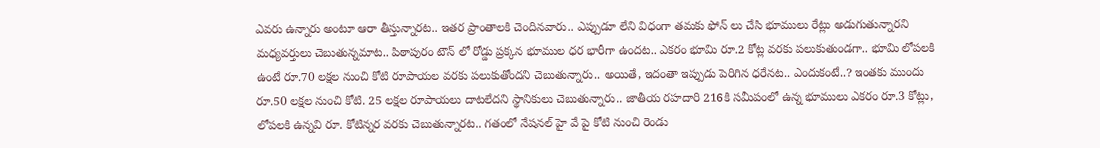ఎవరు ఉన్నారు అంటూ ఆరా తీస్తున్నారట.. ఇతర ప్రాంతాలకి చెందినవారు.. ఎప్పుడూ లేని విధంగా తమకు ఫోన్ లు చేసి భూములు రేట్లు అడుగుతున్నారని మధ్యవర్తులు చెబుతున్నమాట.. పిఠాపురం టౌన్ లో రోడ్డు ప్రక్కన భూముల ధర భారీగా ఉందట.. ఎకరం భూమి రూ.2 కోట్ల వరకు పలుకుతుండగా.. భూమి లోపలకి ఉంటే రూ.70 లక్షల నుంచి కోటి రూపాయల వరకు పలుకుతోందని చెబుతున్నారు.. అయితే, ఇదంతా ఇప్పుడు పెరిగిన ధరేనట.. ఎందుకంటే..? ఇంతకు ముందు రూ.50 లక్షల నుంచి కోటి. 25 లక్షల రూపాయలు దాటలేదని స్థానికులు చెబుతున్నారు.. జాతీయ రహదారి 216కి సమీపంలో ఉన్న భూములు ఎకరం రూ.3 కోట్లు, లోపలకి ఉన్నవి రూ. కోటిన్నర వరకు చెబుతున్నారట.. గతంలో నేషనల్ హై వే పై కోటి నుంచి రెండు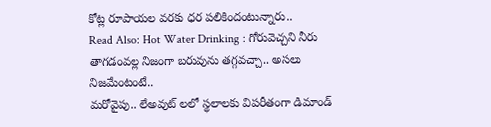కోట్ల రూపాయల వరకు ధర పలికిందంటున్నారు..
Read Also: Hot Water Drinking : గోరువెచ్చని నీరు తాగడంవల్ల నిజంగా బరువును తగ్గవచ్చా.. అసలు నిజమేంటంటే..
మరోవైపు.. లేఅవుట్ లలో స్థలాలకు విపరీతంగా డిమాండ్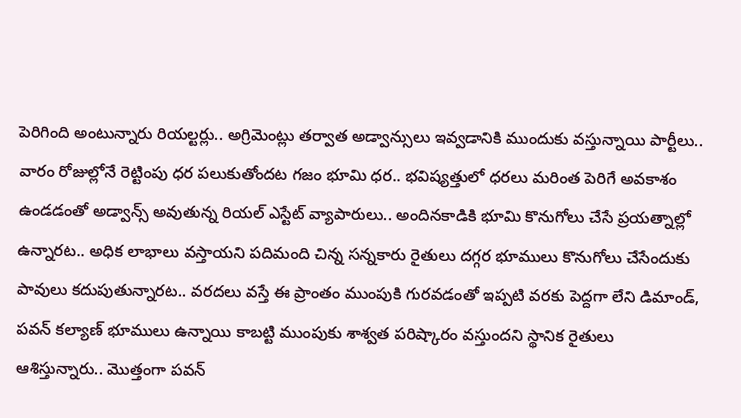పెరిగింది అంటున్నారు రియల్టర్లు.. అగ్రిమెంట్లు తర్వాత అడ్వాన్సులు ఇవ్వడానికి ముందుకు వస్తున్నాయి పార్టీలు.. వారం రోజుల్లోనే రెట్టింపు ధర పలుకుతోందట గజం భూమి ధర.. భవిష్యత్తులో ధరలు మరింత పెరిగే అవకాశం ఉండడంతో అడ్వాన్స్ అవుతున్న రియల్ ఎస్టేట్ వ్యాపారులు.. అందినకాడికి భూమి కొనుగోలు చేసే ప్రయత్నాల్లో ఉన్నారట.. అధిక లాభాలు వస్తాయని పదిమంది చిన్న సన్నకారు రైతులు దగ్గర భూములు కొనుగోలు చేసేందుకు పావులు కదుపుతున్నారట.. వరదలు వస్తే ఈ ప్రాంతం ముంపుకి గురవడంతో ఇప్పటి వరకు పెద్దగా లేని డిమాండ్, పవన్ కల్యాణ్ భూములు ఉన్నాయి కాబట్టి ముంపుకు శాశ్వత పరిష్కారం వస్తుందని స్థానిక రైతులు ఆశిస్తున్నారు.. మొత్తంగా పవన్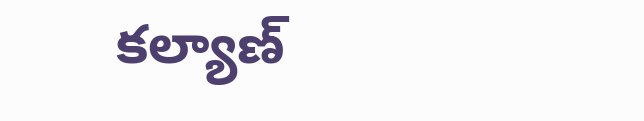కల్యాణ్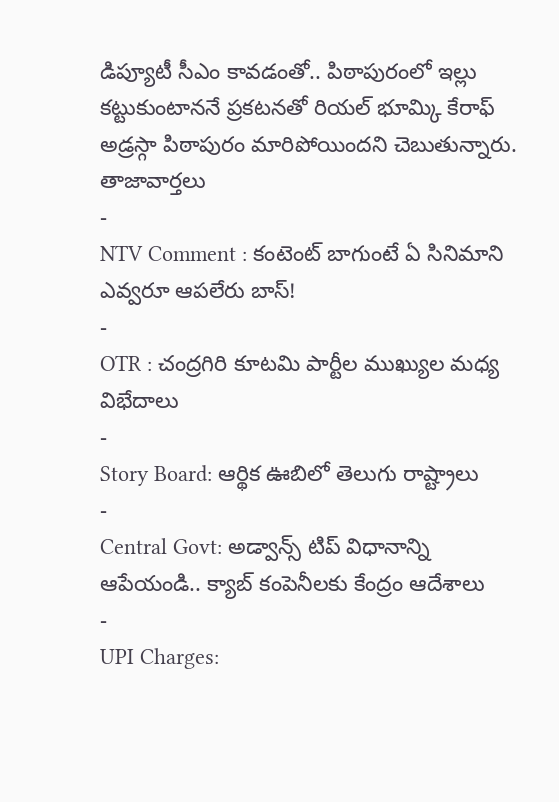డిప్యూటీ సీఎం కావడంతో.. పిఠాపురంలో ఇల్లు కట్టుకుంటాననే ప్రకటనతో రియల్ భూమ్కి కేరాఫ్ అడ్రస్గా పిఠాపురం మారిపోయిందని చెబుతున్నారు.
తాజావార్తలు
-
NTV Comment : కంటెంట్ బాగుంటే ఏ సినిమాని ఎవ్వరూ ఆపలేరు బాస్!
-
OTR : చంద్రగిరి కూటమి పార్టీల ముఖ్యుల మధ్య విభేదాలు
-
Story Board: ఆర్థిక ఊబిలో తెలుగు రాష్ట్రాలు
-
Central Govt: అడ్వాన్స్ టిప్ విధానాన్ని ఆపేయండి.. క్యాబ్ కంపెనీలకు కేంద్రం ఆదేశాలు
-
UPI Charges: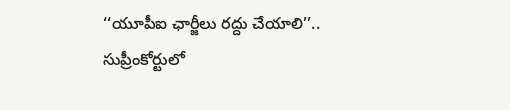‘‘యూపీఐ ఛార్జీలు రద్దు చేయాలి’’.. సుప్రీంకోర్టులో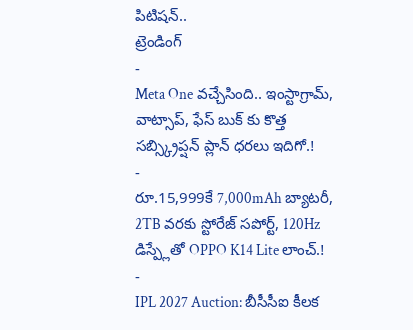పిటిషన్..
ట్రెండింగ్
-
Meta One వచ్చేసింది.. ఇంస్టాగ్రామ్, వాట్సాప్, ఫేస్ బుక్ కు కొత్త సబ్స్క్రిప్షన్ ప్లాన్ ధరలు ఇదిగో.!
-
రూ.15,999కే 7,000mAh బ్యాటరీ, 2TB వరకు స్టోరేజ్ సపోర్ట్, 120Hz డిస్ప్లేతో OPPO K14 Lite లాంచ్.!
-
IPL 2027 Auction: బీసీసీఐ కీలక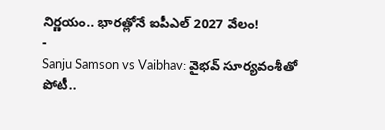నిర్ణయం.. భారత్లోనే ఐపీఎల్ 2027 వేలం!
-
Sanju Samson vs Vaibhav: వైభవ్ సూర్యవంశీతో పోటీ..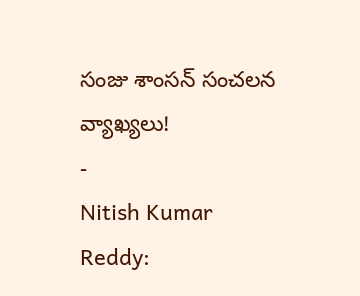సంజు శాంసన్ సంచలన వ్యాఖ్యలు!
-
Nitish Kumar Reddy: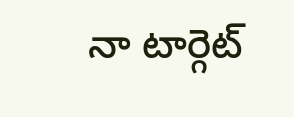నా టార్గెట్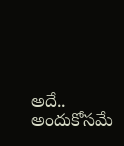అదే.. అందుకోసమే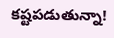కష్టపడుతున్నా!